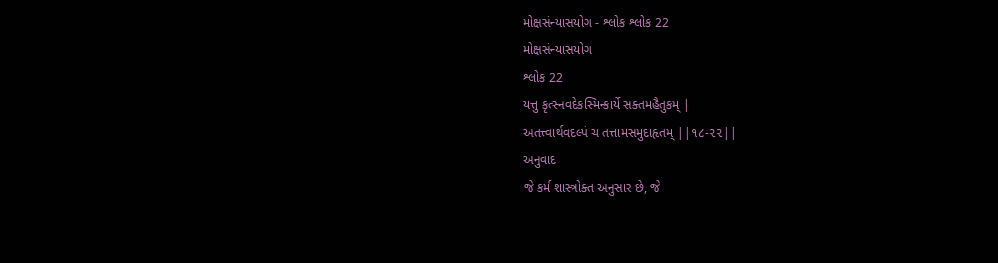મોક્ષસંન્યાસયોગ - શ્લોક શ્લોક 22
મોક્ષસંન્યાસયોગ
શ્લોક 22
યત્તુ કૃત્સ્નવદેકસ્મિન્કાર્યે સક્તમહૈતુકમ્ |
અતત્ત્વાર્થવદલ્પં ચ તત્તામસમુદાહૃતમ્ ||૧૮-૨૨||
અનુવાદ
જે કર્મ શાસ્ત્રોક્ત અનુસાર છે, જે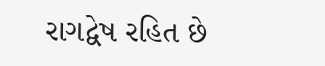રાગદ્વેષ રહિત છે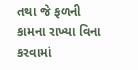તથા જે ફળની કામના રાખ્યા વિના કરવામાં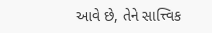આવે છે, તેને સાત્ત્વિક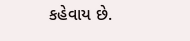કહેવાય છે.